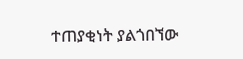ተጠያቂነት ያልጎበኘው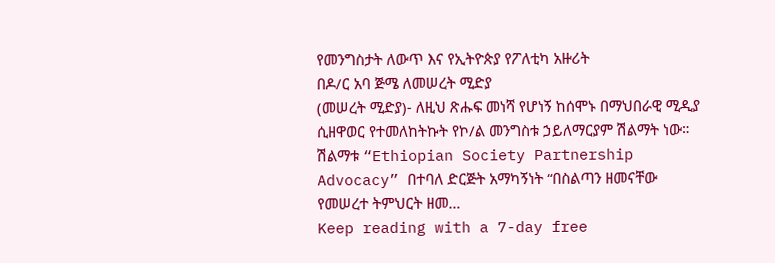የመንግስታት ለውጥ እና የኢትዮጵያ የፖለቲካ አዙሪት
በዶ/ር አባ ጅሜ ለመሠረት ሚድያ
(መሠረት ሚድያ)- ለዚህ ጽሑፍ መነሻ የሆነኝ ከሰሞኑ በማህበራዊ ሚዲያ ሲዘዋወር የተመለከትኩት የኮ/ል መንግስቱ ኃይለማርያም ሽልማት ነው።
ሽልማቱ “Ethiopian Society Partnership Advocacy” በተባለ ድርጅት አማካኝነት “በስልጣን ዘመናቸው የመሠረተ ትምህርት ዘመ…
Keep reading with a 7-day free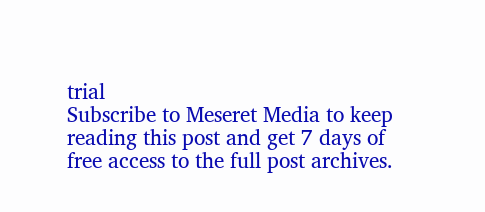trial
Subscribe to Meseret Media to keep reading this post and get 7 days of free access to the full post archives.